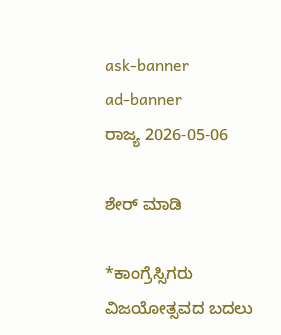ask-banner
ad-banner
ರಾಜ್ಯ 2026-05-06

ಶೇರ್ ಮಾಡಿ

*ಕಾಂಗ್ರೆಸ್ಸಿಗರು ವಿಜಯೋತ್ಸವದ ಬದಲು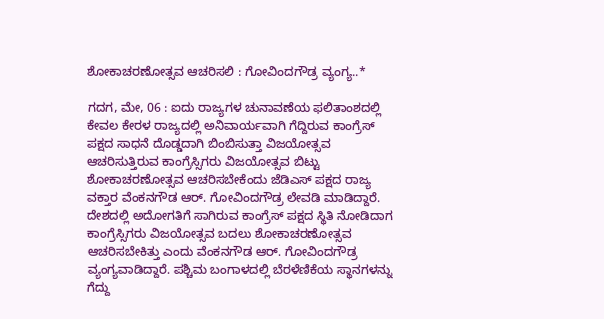ಶೋಕಾಚರಣೋತ್ಸವ ಆಚರಿಸಲಿ : ಗೋವಿಂದಗೌಡ್ರ ವ್ಯಂಗ್ಯ..*

ಗದಗ, ಮೇ, 06 : ಐದು ರಾಜ್ಯಗಳ ಚುನಾವಣೆಯ ಫಲಿತಾಂಶದಲ್ಲಿ ಕೇವಲ ಕೇರಳ ರಾಜ್ಯದಲ್ಲಿ ಅನಿವಾರ್ಯವಾಗಿ ಗೆದ್ದಿರುವ ಕಾಂಗ್ರೆಸ್ ಪಕ್ಷದ ಸಾಧನೆ ದೊಡ್ಡದಾಗಿ ಬಿಂಬಿಸುತ್ತಾ ವಿಜಯೋತ್ಸವ ಆಚರಿಸುತ್ತಿರುವ ಕಾಂಗ್ರೆಸ್ಸಿಗರು ವಿಜಯೋತ್ಸವ ಬಿಟ್ಟು ಶೋಕಾಚರಣೋತ್ಸವ ಆಚರಿಸಬೇಕೆಂದು ಜೆಡಿಎಸ್ ಪಕ್ಷದ ರಾಜ್ಯ ವಕ್ತಾರ ವೆಂಕನಗೌಡ ಆರ್. ಗೋವಿಂದಗೌಡ್ರ ಲೇವಡಿ ಮಾಡಿದ್ದಾರೆ. ದೇಶದಲ್ಲಿ ಅದೋಗತಿಗೆ ಸಾಗಿರುವ ಕಾಂಗ್ರೆಸ್ ಪಕ್ಷದ ಸ್ಥಿತಿ ನೋಡಿದಾಗ ಕಾಂಗ್ರೆಸ್ಸಿಗರು ವಿಜಯೋತ್ಸವ ಬದಲು ಶೋಕಾಚರಣೋತ್ಸವ ಆಚರಿಸಬೇಕಿತ್ತು ಎಂದು ವೆಂಕನಗೌಡ ಆರ್. ಗೋವಿಂದಗೌಡ್ರ ವ್ಯಂಗ್ಯವಾಡಿದ್ದಾರೆ. ಪಶ್ಚಿಮ ಬಂಗಾಳದಲ್ಲಿ ಬೆರಳೆಣಿಕೆಯ ಸ್ಥಾನಗಳನ್ನು ಗೆದ್ದು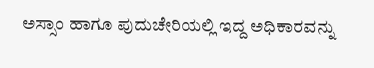ಅಸ್ಸಾಂ ಹಾಗೂ ಪುದುಚೇರಿಯಲ್ಲಿ ಇದ್ದ ಅಧಿಕಾರವನ್ನು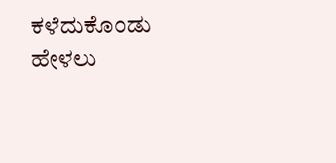ಕಳೆದುಕೊಂಡು ಹೇಳಲು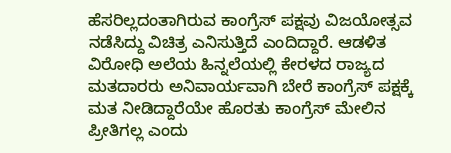ಹೆಸರಿಲ್ಲದಂತಾಗಿರುವ ಕಾಂಗ್ರೆಸ್ ಪಕ್ಷವು ವಿಜಯೋತ್ಸವ ನಡೆಸಿದ್ದು ವಿಚಿತ್ರ ಎನಿಸುತ್ತಿದೆ ಎಂದಿದ್ದಾರೆ. ಆಡಳಿತ ವಿರೋಧಿ ಅಲೆಯ ಹಿನ್ನಲೆಯಲ್ಲಿ ಕೇರಳದ ರಾಜ್ಯದ ಮತದಾರರು ಅನಿವಾರ್ಯವಾಗಿ ಬೇರೆ ಕಾಂಗ್ರೆಸ್ ಪಕ್ಷಕ್ಕೆ ಮತ ನೀಡಿದ್ದಾರೆಯೇ ಹೊರತು ಕಾಂಗ್ರೆಸ್ ಮೇಲಿನ ಪ್ರೀತಿಗಲ್ಲ ಎಂದು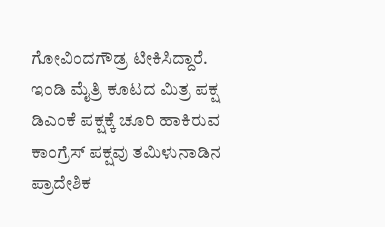ಗೋವಿಂದಗೌಡ್ರ ಟೀಕಿಸಿದ್ದಾರೆ. ಇಂಡಿ ಮೈತ್ರಿ ಕೂಟದ ಮಿತ್ರ ಪಕ್ಷ ಡಿಎಂಕೆ ಪಕ್ಷಕ್ಕೆ ಚೂರಿ ಹಾಕಿರುವ ಕಾಂಗ್ರೆಸ್ ಪಕ್ಷವು ತಮಿಳುನಾಡಿನ ಪ್ರಾದೇಶಿಕ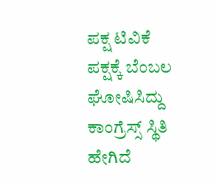ಪಕ್ಷ ಟಿವಿಕೆ ಪಕ್ಷಕ್ಕೆ ಬೆಂಬಲ ಘೋಷಿಸಿದ್ದು ಕಾಂಗ್ರೆಸ್ಸ್ ಸ್ಥಿತಿ ಹೇಗಿದೆ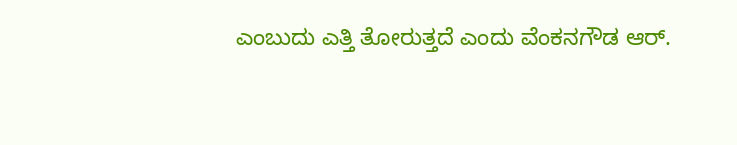ಎಂಬುದು ಎತ್ತಿ ತೋರುತ್ತದೆ ಎಂದು ವೆಂಕನಗೌಡ ಆರ್.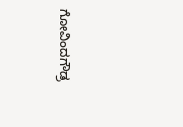ಗೋವಿಂದಗೌಡ್ರ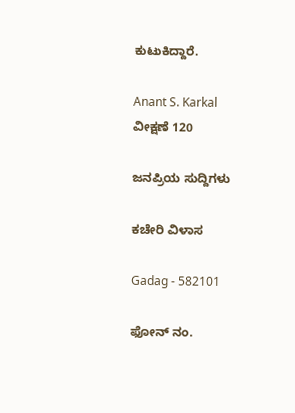ಕುಟುಕಿದ್ದಾರೆ.

Anant S. Karkal
ವೀಕ್ಷಣೆ 120

ಜನಪ್ರಿಯ ಸುದ್ದಿಗಳು

ಕಚೇರಿ ವಿಳಾಸ

Gadag - 582101

ಫೋನ್ ನಂ.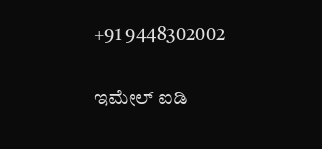+91 9448302002

ಇಮೇಲ್ ಐಡಿ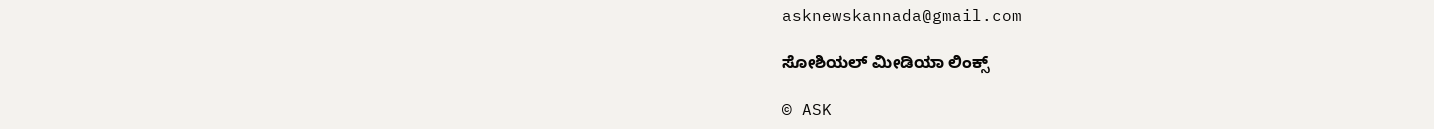asknewskannada@gmail.com

ಸೋಶಿಯಲ್ ಮೀಡಿಯಾ ಲಿಂಕ್ಸ್

© ASK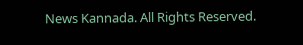News Kannada. All Rights Reserved.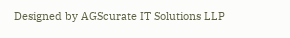Designed by AGScurate IT Solutions LLP